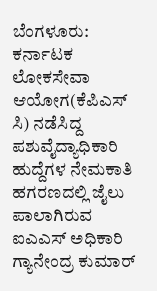ಬೆಂಗಳೂರು: ಕರ್ನಾಟಕ ಲೋಕಸೇವಾ ಆಯೋಗ(ಕೆಪಿಎಸ್ ಸಿ) ನಡೆಸಿದ್ದ ಪಶುವೈದ್ಯಾಧಿಕಾರಿ ಹುದ್ದೆಗಳ ನೇಮಕಾತಿ ಹಗರಣದಲ್ಲಿ ಜೈಲು ಪಾಲಾಗಿರುವ ಐಎಎಸ್ ಅಧಿಕಾರಿ ಗ್ಯಾನೇಂದ್ರ ಕುಮಾರ್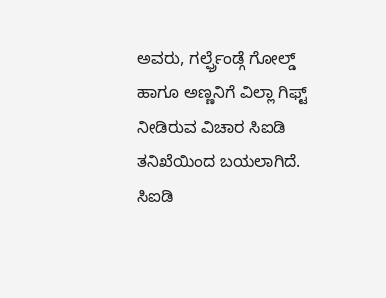ಅವರು, ಗರ್ಲ್ಫ್ರೆಂಡ್ಗೆ ಗೋಲ್ಡ್ ಹಾಗೂ ಅಣ್ಣನಿಗೆ ವಿಲ್ಲಾ ಗಿಫ್ಟ್ ನೀಡಿರುವ ವಿಚಾರ ಸಿಐಡಿ ತನಿಖೆಯಿಂದ ಬಯಲಾಗಿದೆ.
ಸಿಐಡಿ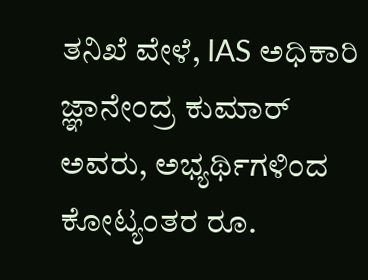ತನಿಖೆ ವೇಳೆ, IAS ಅಧಿಕಾರಿ ಜ್ಞಾನೇಂದ್ರ ಕುಮಾರ್ ಅವರು, ಅಭ್ಯರ್ಥಿಗಳಿಂದ ಕೋಟ್ಯಂತರ ರೂ.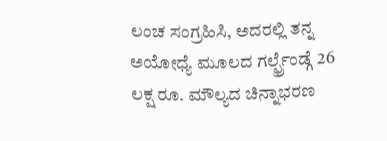ಲಂಚ ಸಂಗ್ರಹಿಸಿ, ಅದರಲ್ಲಿ ತನ್ನ ಅಯೋಧ್ಯೆ ಮೂಲದ ಗರ್ಲ್ಫ್ರೆಂಡ್ಗೆ 26 ಲಕ್ಷ ರೂ. ಮೌಲ್ಯದ ಚಿನ್ನಾಭರಣ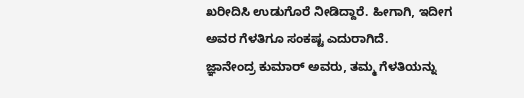ಖರೀದಿಸಿ ಉಡುಗೊರೆ ನೀಡಿದ್ದಾರೆ. ಹೀಗಾಗಿ, ಇದೀಗ ಅವರ ಗೆಳತಿಗೂ ಸಂಕಷ್ಟ ಎದುರಾಗಿದೆ.
ಜ್ಞಾನೇಂದ್ರ ಕುಮಾರ್ ಅವರು, ತಮ್ಮ ಗೆಳತಿಯನ್ನು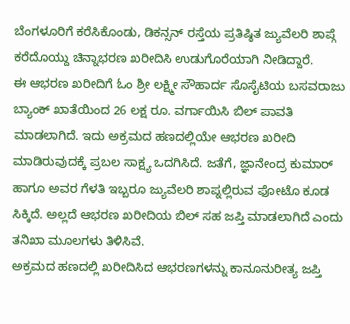ಬೆಂಗಳೂರಿಗೆ ಕರೆಸಿಕೊಂಡು, ಡಿಕನ್ಸನ್ ರಸ್ತೆಯ ಪ್ರತಿಷ್ಠಿತ ಜ್ಯುವೆಲರಿ ಶಾಪ್ಗೆ ಕರೆದೊಯ್ದು ಚಿನ್ನಾಭರಣ ಖರೀದಿಸಿ ಉಡುಗೊರೆಯಾಗಿ ನೀಡಿದ್ದಾರೆ.
ಈ ಆಭರಣ ಖರೀದಿಗೆ ಓಂ ಶ್ರೀ ಲಕ್ಷ್ಮೀ ಸೌಹಾರ್ದ ಸೊಸೈಟಿಯ ಬಸವರಾಜು ಬ್ಯಾಂಕ್ ಖಾತೆಯಿಂದ 26 ಲಕ್ಷ ರೂ. ವರ್ಗಾಯಿಸಿ ಬಿಲ್ ಪಾವತಿ ಮಾಡಲಾಗಿದೆ. ಇದು ಅಕ್ರಮದ ಹಣದಲ್ಲಿಯೇ ಆಭರಣ ಖರೀದಿ ಮಾಡಿರುವುದಕ್ಕೆ ಪ್ರಬಲ ಸಾಕ್ಷ್ಯ ಒದಗಿಸಿದೆ. ಜತೆಗೆ, ಜ್ಞಾನೇಂದ್ರ ಕುಮಾರ್ ಹಾಗೂ ಅವರ ಗೆಳತಿ ಇಬ್ಬರೂ ಜ್ಯುವೆಲರಿ ಶಾಪ್ನಲ್ಲಿರುವ ಫೋಟೊ ಕೂಡ ಸಿಕ್ಕಿದೆ. ಅಲ್ಲದೆ ಆಭರಣ ಖರೀದಿಯ ಬಿಲ್ ಸಹ ಜಪ್ತಿ ಮಾಡಲಾಗಿದೆ ಎಂದು ತನಿಖಾ ಮೂಲಗಳು ತಿಳಿಸಿವೆ.
ಅಕ್ರಮದ ಹಣದಲ್ಲಿ ಖರೀದಿಸಿದ ಆಭರಣಗಳನ್ನು ಕಾನೂನುರೀತ್ಯ ಜಪ್ತಿ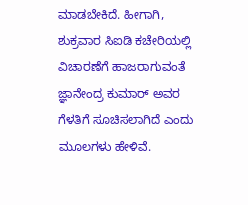ಮಾಡಬೇಕಿದೆ. ಹೀಗಾಗಿ, ಶುಕ್ರವಾರ ಸಿಐಡಿ ಕಚೇರಿಯಲ್ಲಿ ವಿಚಾರಣೆಗೆ ಹಾಜರಾಗುವಂತೆ ಜ್ಞಾನೇಂದ್ರ ಕುಮಾರ್ ಅವರ ಗೆಳತಿಗೆ ಸೂಚಿಸಲಾಗಿದೆ ಎಂದು ಮೂಲಗಳು ಹೇಳಿವೆ.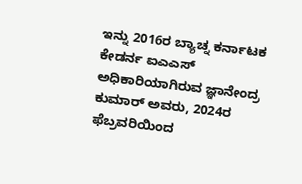ಇನ್ನು 2016ರ ಬ್ಯಾಚ್ನ ಕರ್ನಾಟಕ ಕೇಡರ್ನ ಐಎಎಸ್ ಅಧಿಕಾರಿಯಾಗಿರುವ ಜ್ಞಾನೇಂದ್ರ ಕುಮಾರ್ ಅವರು, 2024ರ ಫೆಬ್ರವರಿಯಿಂದ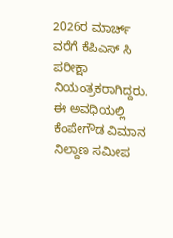2026ರ ಮಾರ್ಚ್ ವರೆಗೆ ಕೆಪಿಎಸ್ ಸಿ ಪರೀಕ್ಷಾ ನಿಯಂತ್ರಕರಾಗಿದ್ದರು. ಈ ಅವಧಿಯಲ್ಲಿ ಕೆಂಪೇಗೌಡ ವಿಮಾನ ನಿಲ್ದಾಣ ಸಮೀಪ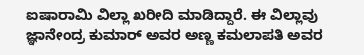ಐಷಾರಾಮಿ ವಿಲ್ಲಾ ಖರೀದಿ ಮಾಡಿದ್ದಾರೆ. ಈ ವಿಲ್ಲಾವು ಜ್ಞಾನೇಂದ್ರ ಕುಮಾರ್ ಅವರ ಅಣ್ಣ ಕಮಲಾಪತಿ ಅವರ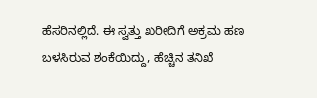ಹೆಸರಿನಲ್ಲಿದೆ. ಈ ಸ್ವತ್ತು ಖರೀದಿಗೆ ಅಕ್ರಮ ಹಣ ಬಳಸಿರುವ ಶಂಕೆಯಿದ್ದು, ಹೆಚ್ಚಿನ ತನಿಖೆ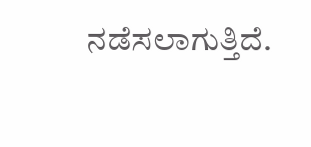ನಡೆಸಲಾಗುತ್ತಿದೆ.